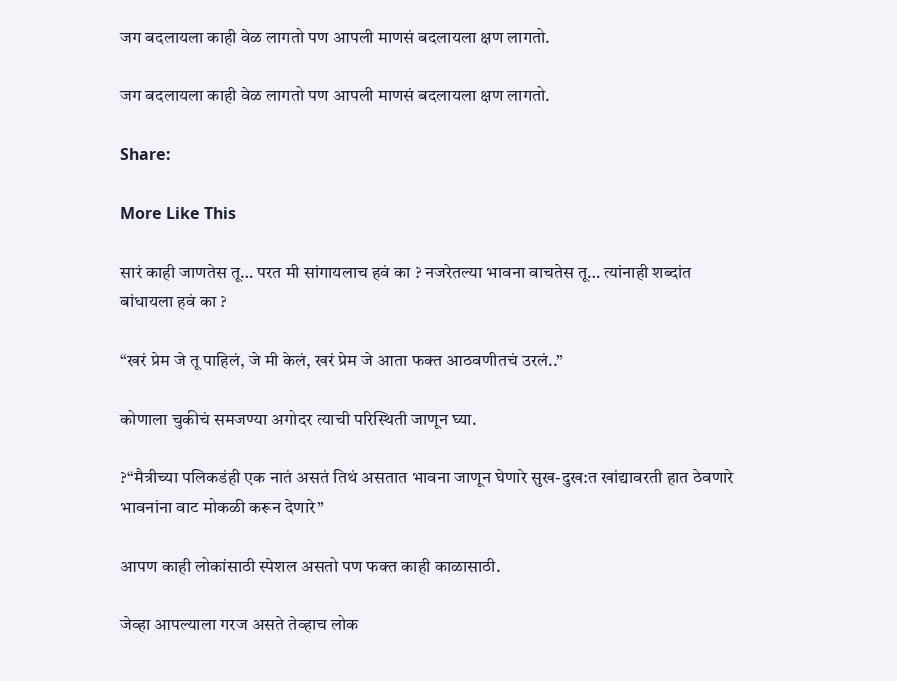जग बदलायला काही वेळ लागतो पण आपली माणसं बदलायला क्षण लागतो.

जग बदलायला काही वेळ लागतो पण आपली माणसं बदलायला क्षण लागतो.

Share:

More Like This

सारं काही जाणतेस तू… परत मी सांगायलाच हवं का ? नजरेतल्या भावना वाचतेस तू… त्यांनाही शब्दांत बांधायला हवं का ?

“खरं प्रेम जे तू पाहिलं, जे मी केलं, खरं प्रेम जे आता फक्त आठवणीतचं उरलं..”

कोणाला चुकीचं समजण्या अगोदर त्याची परिस्थिती जाणून घ्या.

?“मैत्रीच्या पलिकडंही एक नातं असतं तिथं असतात भावना जाणून घेणारे सुख-दुख:त खांद्यावरती हात ठेवणारे भावनांना वाट मोकळी करून देणारे”

आपण काही लोकांसाठी स्पेशल असतो पण फक्त काही काळासाठी.

जेव्हा आपल्याला गरज असते तेव्हाच लोक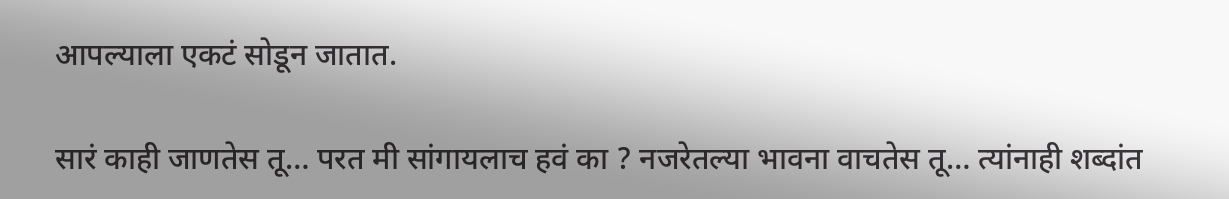आपल्याला एकटं सोडून जातात.

सारं काही जाणतेस तू… परत मी सांगायलाच हवं का ? नजरेतल्या भावना वाचतेस तू… त्यांनाही शब्दांत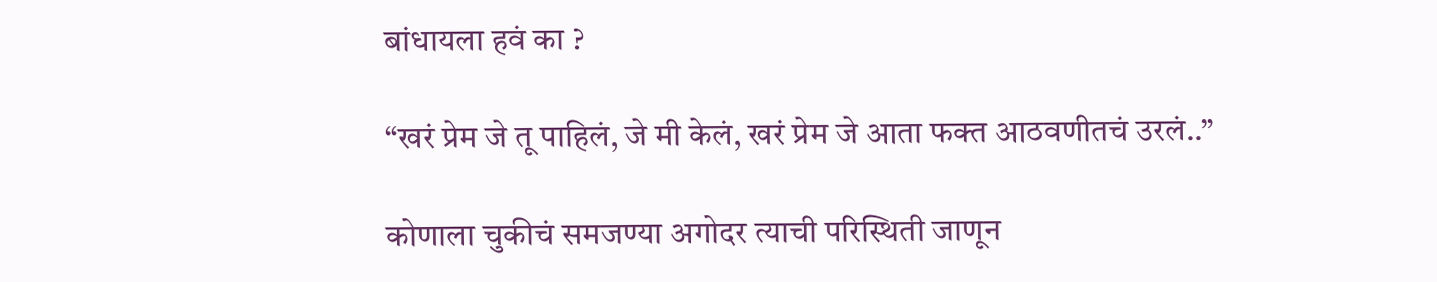बांधायला हवं का ?

“खरं प्रेम जे तू पाहिलं, जे मी केलं, खरं प्रेम जे आता फक्त आठवणीतचं उरलं..”

कोणाला चुकीचं समजण्या अगोदर त्याची परिस्थिती जाणून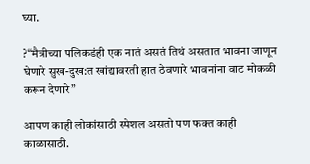घ्या.

?“मैत्रीच्या पलिकडंही एक नातं असतं तिथं असतात भावना जाणून घेणारे सुख-दुख:त खांद्यावरती हात ठेवणारे भावनांना वाट मोकळी करून देणारे”

आपण काही लोकांसाठी स्पेशल असतो पण फक्त काही काळासाठी.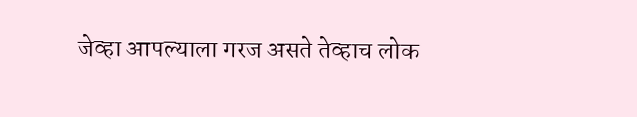जेव्हा आपल्याला गरज असते तेव्हाच लोक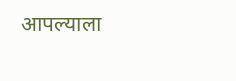आपल्याला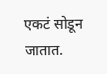एकटं सोडून जातात.